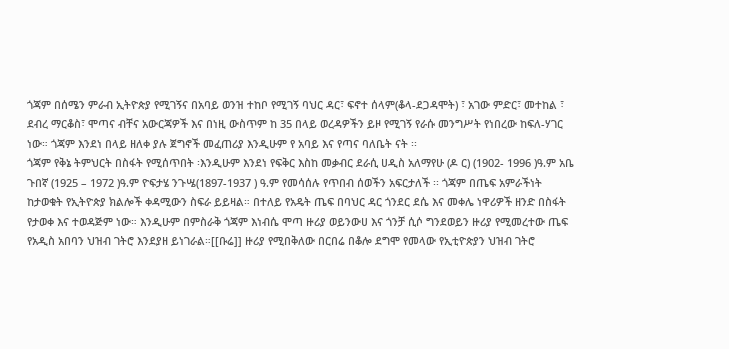ጎጃም በሰሜን ምራብ ኢትዮጵያ የሚገኝና በአባይ ወንዝ ተከቦ የሚገኝ ባህር ዳር፣ ፍኖተ ሰላም(ቆላ-ደጋዳሞት) ፣ አገው ምድር፣ መተከል ፣ ደብረ ማርቆስ፣ ሞጣና ብቸና አውርጃዎች እና በነዚ ውስጥም ከ 35 በላይ ወረዳዎችን ይዞ የሚገኝ የራሱ መንግሥት የነበረው ከፍለ-ሃገር ነው። ጎጃም እንደነ በላይ ዘለቀ ያሉ ጀግኖች መፈጠሪያ እንዲሁም የ አባይ እና የጣና ባለቤት ናት ፡፡
ጎጃም የቅኔ ትምህርት በስፋት የሚሰጥበት ፡እንዲሁም እንደነ የፍቅር እስከ መቃብር ደራሲ ሀዲስ አለማየሁ (ዶ ር) (1902- 1996 )ዓ.ም አቤ ጉበኛ (1925 – 1972 )ዓ.ም ዮፍታሄ ንጉሤ(1897-1937 ) ዓ.ም የመሳሰሉ የጥበብ ሰወችን አፍርታለች ፡፡ ጎጃም በጤፍ አምራችነት ከታወቁት የኢትዮጵያ ክልሎች ቀዳሚውን ስፍራ ይይዛል። በተለይ የአዴት ጤፍ በባህር ዳር ጎንደር ደሴ እና መቀሌ ነዋሪዎች ዘንድ በስፋት የታወቀ እና ተወዳጅም ነው። እንዲሁም በምስራቅ ጎጃም እነብሴ ሞጣ ዙሪያ ወይንውሀ እና ጎንቻ ሲሶ ግንደወይን ዙሪያ የሚመረተው ጤፍ የአዲስ አበባን ህዝብ ገትሮ እንደያዘ ይነገራል።[[ቡሬ]] ዙሪያ የሚበቅለው በርበሬ በቆሎ ደግሞ የመላው የኢቲዮጵያን ህዝብ ገትሮ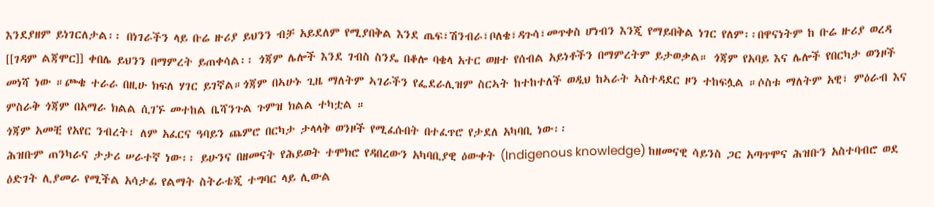እንደያዘም ይነገርለታል፡፡ በነገራችን ላይ ቡሬ ዙሪያ ይህንን ብቻ አይደለም የሚያበቅል እንደ ጤፍ፣ሽንብራ፣ቦለቄ፣ዳጉሳ፣መጥቀስ ሆነብን እንጂ የማይበቅል ነገር የለም፡፡በዋናነትም ከ ቡሬ ዙሪያ ወረዳ [[ገዳም ልጃሞር]] ቀበሌ ይህንን በማምረት ይጠቀሳል፡፡ ጎጃም ሌሎች እንደ ገብስ ስንዴ በቆሎ ባቄላ አተር ወዘተ የሰብል አይነቶችን በማምረትም ይታወቃል። ጎጃም የአባይ እና ሌሎች የበርካታ ወንዞች መነሻ ነው ።ጮቄ ተራራ በዚሁ ክፍለ ሃገር ይገኛል።ጎጃም በኣሁኑ ጊዜ ማለትም ኣገራችን የፌደራሊዝም ስርኣት ከተከተለች ወዲህ ከኣራት ኣስተዳደር ዞን ተከፍሏል ።ሶስቱ ማለትም አዊ፣ ምዕራብ እና ምስራቅ ጎጃም በአማራ ክልል ሲገኙ መተከል ቤሻንጉል ጉምዝ ክልል ተካቷል ።
ጎጃም አመቺ የአየር ንብረት፣ ለም አፈርና ዓባይን ጨምሮ በርካታ ታላላቅ ወንዞች የሚፈሱበት በተፈጥሮ የታደለ አካባቢ ነው፡፡
ሕዝቡም ጠንካራና ታታሪ ሠራተኛ ነው፡፡ ይሁንና በዘመናት የሕይወት ተሞክሮ የዳበረውን አካባቢያዊ ዕውቀት (Indigenous knowledge) ከዘመናዊ ሳይንስ ጋር አጣጥሞና ሕዝቡን አስተባብሮ ወደ ዕድገት ሊያመራ የሚችል አሳታፊ የልማት ስትራቴጂ ተግባር ላይ ሊውል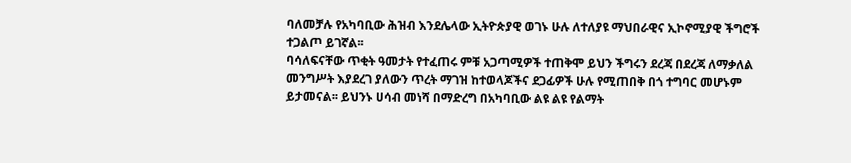ባለመቻሉ የአካባቢው ሕዝብ እንደሌላው ኢትዮጵያዊ ወገኑ ሁሉ ለተለያዩ ማህበራዊና ኢኮኖሚያዊ ችግሮች ተጋልጦ ይገኛል፡፡
ባሳለፍናቸው ጥቂት ዓመታት የተፈጠሩ ምቹ አጋጣሚዎች ተጠቅሞ ይህን ችግሩን ደረጃ በደረጃ ለማቃለል መንግሥት እያደረገ ያለውን ጥረት ማገዝ ከተወላጆችና ደጋፊዎች ሁሉ የሚጠበቅ በጎ ተግባር መሆኑም ይታመናል፡፡ ይህንኑ ሀሳብ መነሻ በማድረግ በአካባቢው ልዩ ልዩ የልማት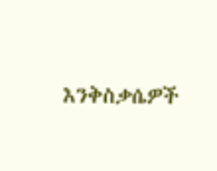እንቅስቃሴዎች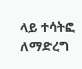ላይ ተሳትፎ ለማድረግ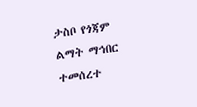ታስቦ የጎጃም ልማት ማኅበር ተመሰረተ